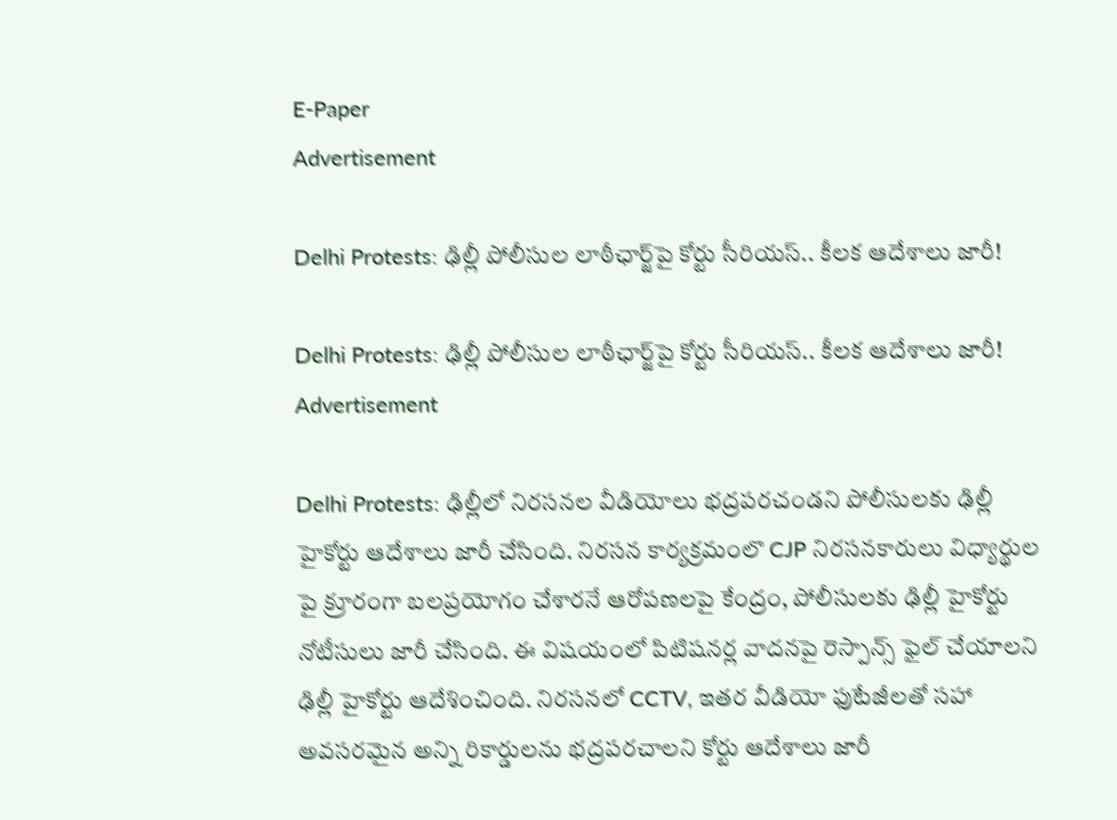E-Paper
Advertisement

Delhi Protests: ఢిల్లీ పోలీసుల లాఠీఛార్జ్‌పై కోర్టు సీరియస్.. కీలక ఆదేశాలు జారీ!

Delhi Protests: ఢిల్లీ పోలీసుల లాఠీఛార్జ్‌పై కోర్టు సీరియస్.. కీలక ఆదేశాలు జారీ!
Advertisement

Delhi Protests: ఢిల్లీలో నిరసనల వీడియోలు భద్రపరచండని పోలీసులకు ఢిల్లీ హైకోర్టు ఆదేశాలు జారీ చేసింది. నిరసన కార్యక్రమంలొ CJP నిరసనకారులు విధ్యార్థుల పై క్రూరంగా బలప్రయోగం చేశారనే ఆరోపణలపై కేంద్రం, పోలీసులకు ఢిల్లీ హైకోర్టు నోటీసులు జారీ చేసింది. ఈ విషయంలో పిటిషనర్ల వాదనపై రెస్పాన్స్ ఫైల్ చేయాలని ఢిల్లీ హైకోర్టు ఆదేశించింది. నిరసనలో CCTV, ఇతర వీడియో ఫుటేజీలతో సహా అవసరమైన అన్ని రికార్డులను భద్రపరచాలని కోర్టు ఆదేశాలు జారీ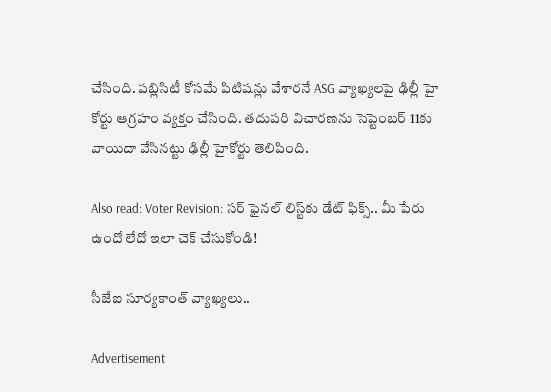చేసింది. పబ్లిసిటీ కోసమే పిటిషన్లు వేశారనే ASG వ్యాఖ్యలపై ఢిల్లీ హై కోర్టు ఆగ్రహం వ్యక్తం చేసింది. తదుపరి విచారణను సెప్టెంబర్ 11కు వాయిదా వేసినట్టు ఢిల్లీ హైకోర్టు తెలిపింది.

Also read: Voter Revision: సర్ ఫైనల్ లిస్ట్‌కు డేట్ ఫిక్స్.. మీ పేరు ఉందో లేదో ఇలా చెక్ చేసుకోండి!

సీజేఐ సూర్యకాంత్ వ్యాఖ్యలు..

Advertisement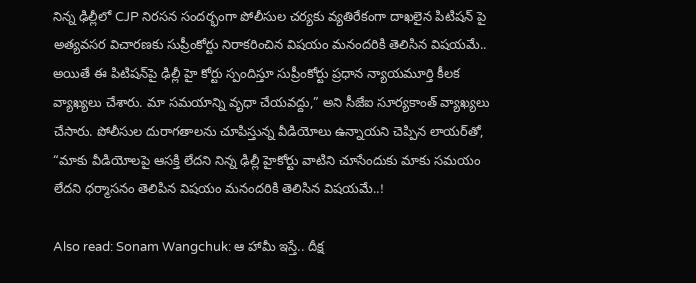నిన్న ఢిల్లీలో CJP నిరసన సందర్భంగా పోలీసుల చర్యకు వ్యతిరేకంగా దాఖలైన పిటిషన్ పై అత్యవసర విచారణకు సుప్రీంకోర్టు నిరాకరించిన విషయం మనందరికి తెలిసిన విషయమే.. అయితే ఈ పిటిషన్‌పై ఢిల్లీ హై కోర్టు స్పందిస్తూ సుప్రీంకోర్టు ప్రధాన న్యాయమూర్తి కీలక వ్యాఖ్యలు చేశారు. మా సమయాన్ని వృధా చేయవద్దు,” అని సీజేఐ సూర్యకాంత్ వ్యాఖ్యలు చేసారు. పోలీసుల దురాగతాలను చూపిస్తున్న వీడియోలు ఉన్నాయని చెప్పిన లాయర్‌తో, “మాకు వీడియోలపై ఆసక్తి లేదని నిన్న ఢిల్లీ హైకోర్టు వాటిని చూసేందుకు మాకు సమయం లేదని ధర్మాసనం తెలిపిన విషయం మనందరికి తెలిసిన విషయమే..!

Also read: Sonam Wangchuk: ఆ హామీ ఇస్తే.. దీక్ష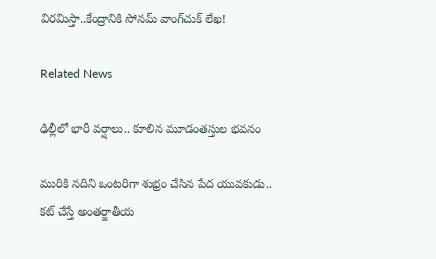విరమిస్తా..కేంద్రానికి సోనమ్ వాంగ్‌చుక్ లేఖ!

Related News

ఢిల్లీలో భారీ వర్షాలు.. కూలిన మూడంతస్తుల భవనం

మురికి నదిని ఒంటరిగా శుభ్రం చేసిన పేద యువకుడు.. కట్ చేస్తే అంతర్జాతీయ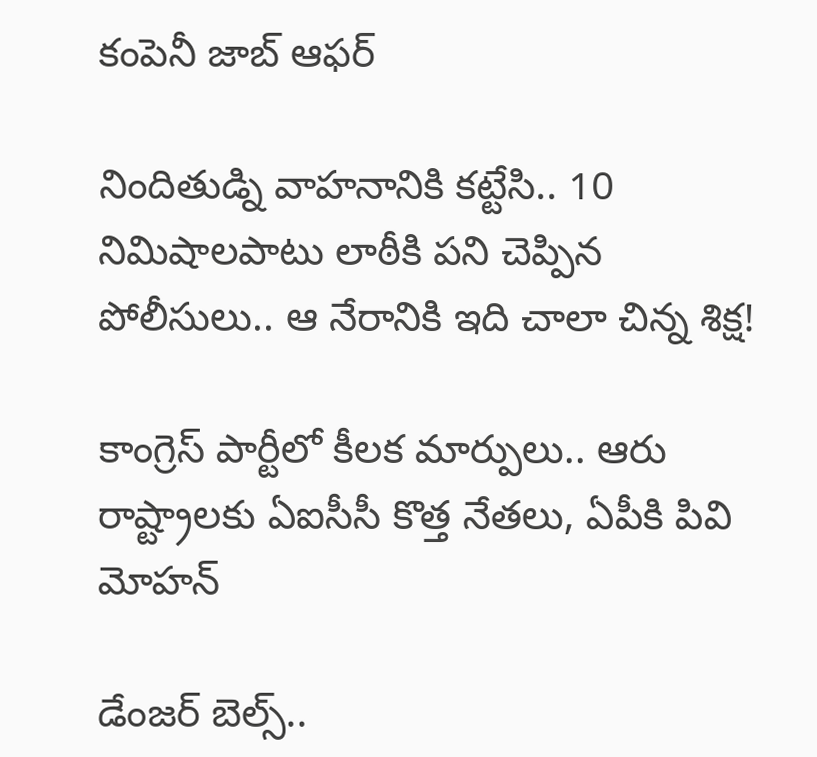కంపెనీ జాబ్ ఆఫర్

నిందితుడ్ని వాహనానికి కట్టేసి.. 10 నిమిషాలపాటు లాఠీకి పని చెప్పిన పోలీసులు.. ఆ నేరానికి ఇది చాలా చిన్న శిక్ష!

కాంగ్రెస్ పార్టీలో కీలక మార్పులు.. ఆరు రాష్ట్రాలకు ఏఐసీసీ కొత్త నేతలు, ఏపీకి పివి మోహన్‌

డేంజర్ బెల్స్..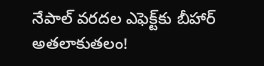నేపాల్ వరదల ఎఫెక్ట్‌కు బీహార్ అతలాకుతలం!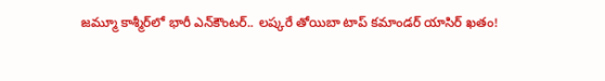జమ్మూ కాశ్మీర్‌లో భారీ ఎన్‌కౌంటర్.. లష్కరే తోయిబా టాప్ కమాండర్ యాసిర్ ఖతం!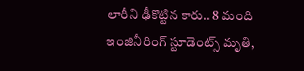లారీని ఢీకొట్టిన కారు.. 8 మంది ఇంజినీరింగ్ స్టూడెంట్స్ మృతి,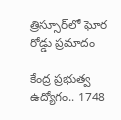త్రిస్సూర్‌లో ఘోర రోడ్డు ప్రమాదం

కేంద్ర ప్రభుత్వ ఉద్యోగం.. 1748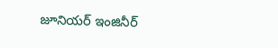జూనియర్ ఇంజినీర్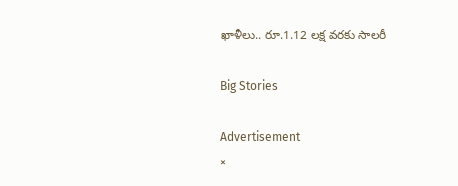ఖాళీలు.. రూ.1.12 లక్ష వరకు సాలరీ

Big Stories

Advertisement
×